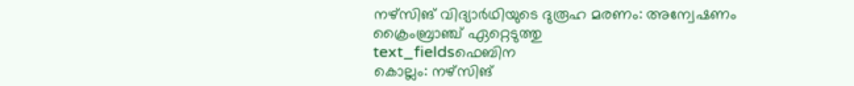നഴ്സിങ് വിദ്യാർഥിയുടെ ദുരൂഹ മരണം: അന്വേഷണം ക്രൈംബ്രാഞ്ച് ഏറ്റെടുത്തു
text_fieldsഫെബിന
കൊല്ലം: നഴ്സിങ്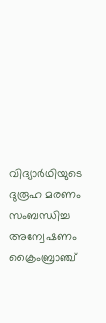വിദ്യാർഥിയുടെ ദുരൂഹ മരണം സംബന്ധിച്ച അന്വേഷണം ക്രൈംബ്രാഞ്ച്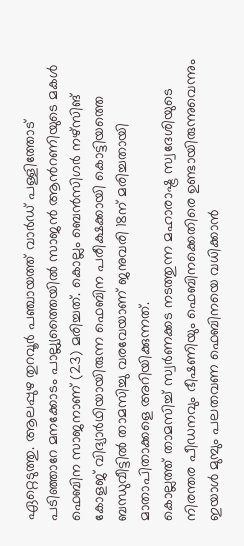ഏറ്റെടുത്തു. ആലപ്പുഴ തുറവൂർ പഞ്ചായത്ത് വാർഡ് പള്ളിത്തോട് പടിഞ്ഞാറേ മനക്കോടം പാല്ല്യത്തൈയിൽ സാജൻ ആൻറണിയുടെ മകൾ ഫെബിന സാജനാണ് (23) മരിച്ചത്. കൊല്ലം ബെൻസിഗർ നഴ്സിങ് കോളജ് വിദ്യാർഥിയായിരുന്ന ഫെബിന പരീക്ഷക്കായി കൊട്ടിയത്തെ ബന്ധുവീട്ടിൽ താമസിച്ചു വരവേയാണ് ജനുവരി 18ന് മരിച്ചതായി മാതാപിതാക്കളെ അറിയിക്കുന്നത്.
കൊല്ലത്ത് താമസിച്ച് സ്വർണക്കട നടത്തുന്ന മഹാരാഷ്ട്ര സ്വദേശിയുടെ നിരന്തര പീഡനവും ഭീഷണിയും ഫെബിനക്കെതിരെ ഉണ്ടായിരുന്നുവെന്നും ഇയാൾ മുമ്പും പലതവണ ഫെബിനയെ വധിക്കാൻ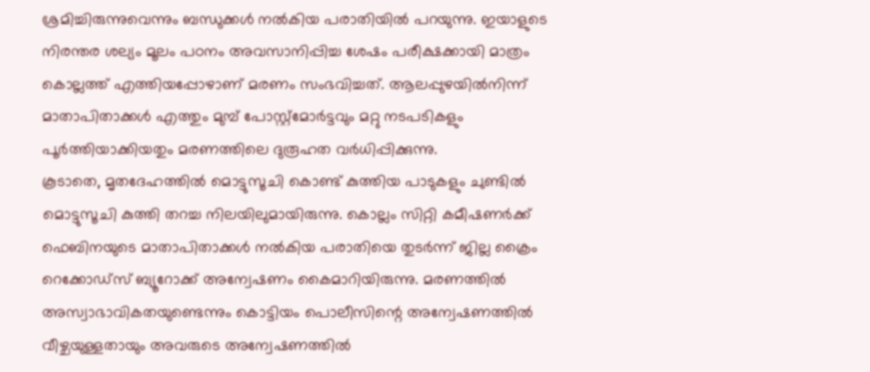ശ്രമിച്ചിരുന്നുവെന്നും ബന്ധുക്കൾ നൽകിയ പരാതിയിൽ പറയുന്നു. ഇയാളുടെ നിരന്തര ശല്യം മൂലം പഠനം അവസാനിപ്പിച്ച ശേഷം പരീക്ഷക്കായി മാത്രം കൊല്ലത്ത് എത്തിയപ്പോഴാണ് മരണം സംഭവിച്ചത്. ആലപ്പുഴയിൽനിന്ന് മാതാപിതാക്കൾ എത്തും മുമ്പ് പോസ്റ്റ്മോർട്ടവും മറ്റു നടപടികളും പൂർത്തിയാക്കിയതും മരണത്തിലെ ദുരൂഹത വർധിപ്പിക്കുന്നു.
കൂടാതെ, മൃതദേഹത്തിൽ മൊട്ടുസൂചി കൊണ്ട് കുത്തിയ പാടുകളും ചുണ്ടിൽ മൊട്ടുസൂചി കുത്തി തറച്ച നിലയിലുമായിരുന്നു. കൊല്ലം സിറ്റി കമീഷണർക്ക് ഫെബിനയുടെ മാതാപിതാക്കൾ നൽകിയ പരാതിയെ തുടർന്ന് ജില്ല ക്രൈം റെക്കോഡ്സ് ബ്യൂറോക്ക് അന്വേഷണം കൈമാറിയിരുന്നു. മരണത്തിൽ അസ്വാഭാവികതയുണ്ടെന്നും കൊട്ടിയം പൊലീസിന്റെ അന്വേഷണത്തിൽ വീഴ്ചയുള്ളതായും അവരുടെ അന്വേഷണത്തിൽ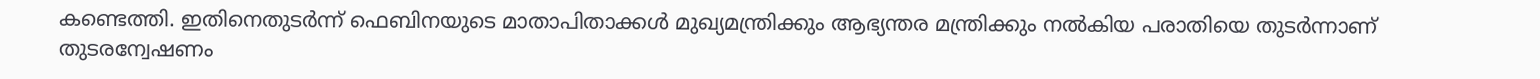കണ്ടെത്തി. ഇതിനെതുടർന്ന് ഫെബിനയുടെ മാതാപിതാക്കൾ മുഖ്യമന്ത്രിക്കും ആഭ്യന്തര മന്ത്രിക്കും നൽകിയ പരാതിയെ തുടർന്നാണ് തുടരന്വേഷണം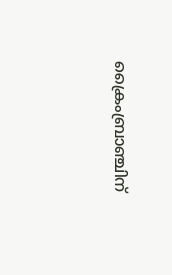ക്രൈംബ്രാഞ്ചിന്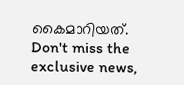കൈമാറിയത്.
Don't miss the exclusive news,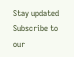Stay updated
Subscribe to our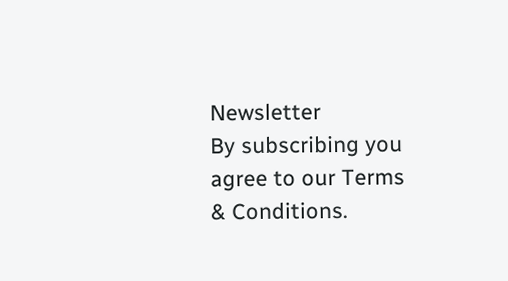Newsletter
By subscribing you agree to our Terms & Conditions.